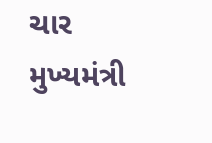ચાર મુખ્યમંત્રી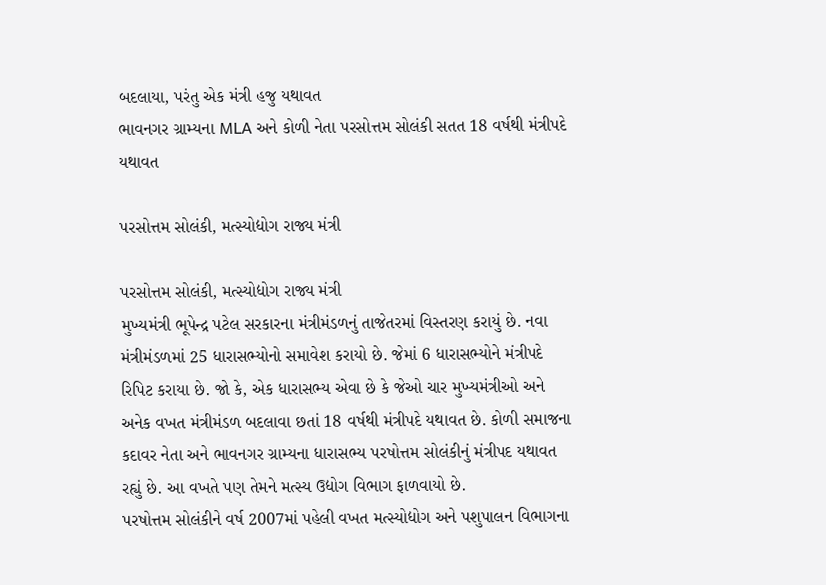બદલાયા, પરંતુ એક મંત્રી હજુ યથાવત
ભાવનગર ગ્રામ્યના MLA અને કોળી નેતા પરસોત્તમ સોલંકી સતત 18 વર્ષથી મંત્રીપદે યથાવત

પરસોત્તમ સોલંકી, મત્સ્યોદ્યોગ રાજ્ય મંત્રી

પરસોત્તમ સોલંકી, મત્સ્યોદ્યોગ રાજ્ય મંત્રી
મુખ્યમંત્રી ભૂપેન્દ્ર પટેલ સરકારના મંત્રીમંડળનું તાજેતરમાં વિસ્તરણ કરાયું છે. નવા મંત્રીમંડળમાં 25 ધારાસભ્યોનો સમાવેશ કરાયો છે. જેમાં 6 ધારાસભ્યોને મંત્રીપદે રિપિટ કરાયા છે. જો કે, એક ધારાસભ્ય એવા છે કે જેઓ ચાર મુખ્યમંત્રીઓ અને અનેક વખત મંત્રીમંડળ બદલાવા છતાં 18 વર્ષથી મંત્રીપદે યથાવત છે. કોળી સમાજના કદાવર નેતા અને ભાવનગર ગ્રામ્યના ધારાસભ્ય પરષોત્તમ સોલંકીનું મંત્રીપદ યથાવત રહ્યું છે. આ વખતે પણ તેમને મત્સ્ય ઉદ્યોગ વિભાગ ફાળવાયો છે.
પરષોત્તમ સોલંકીને વર્ષ 2007માં પહેલી વખત મત્સ્યોદ્યોગ અને પશુપાલન વિભાગના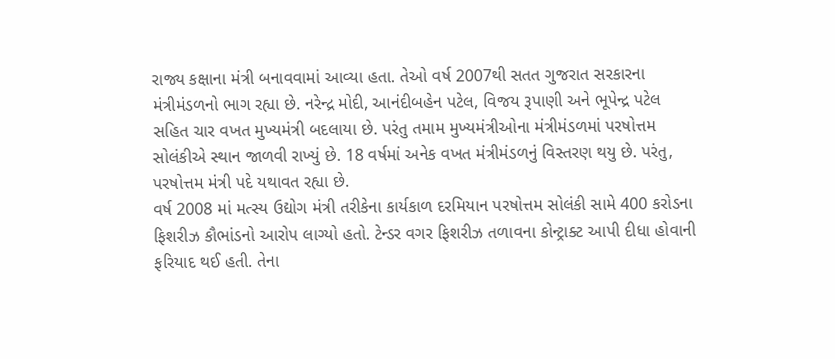રાજ્ય કક્ષાના મંત્રી બનાવવામાં આવ્યા હતા. તેઓ વર્ષ 2007થી સતત ગુજરાત સરકારના મંત્રીમંડળનો ભાગ રહ્યા છે. નરેન્દ્ર મોદી, આનંદીબહેન પટેલ, વિજય રૂપાણી અને ભૂપેન્દ્ર પટેલ સહિત ચાર વખત મુખ્યમંત્રી બદલાયા છે. પરંતુ તમામ મુખ્યમંત્રીઓના મંત્રીમંડળમાં પરષોત્તમ સોલંકીએ સ્થાન જાળવી રાખ્યું છે. 18 વર્ષમાં અનેક વખત મંત્રીમંડળનું વિસ્તરણ થયુ છે. પરંતુ, પરષોત્તમ મંત્રી પદે યથાવત રહ્યા છે.
વર્ષ 2008 માં મત્સ્ય ઉદ્યોગ મંત્રી તરીકેના કાર્યકાળ દરમિયાન પરષોત્તમ સોલંકી સામે 400 કરોડના ફિશરીઝ કૌભાંડનો આરોપ લાગ્યો હતો. ટેન્ડર વગર ફિશરીઝ તળાવના કોન્ટ્રાક્ટ આપી દીધા હોવાની ફરિયાદ થઈ હતી. તેના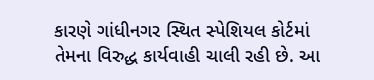કારણે ગાંધીનગર સ્થિત સ્પેશિયલ કોર્ટમાં તેમના વિરુદ્ધ કાર્યવાહી ચાલી રહી છે. આ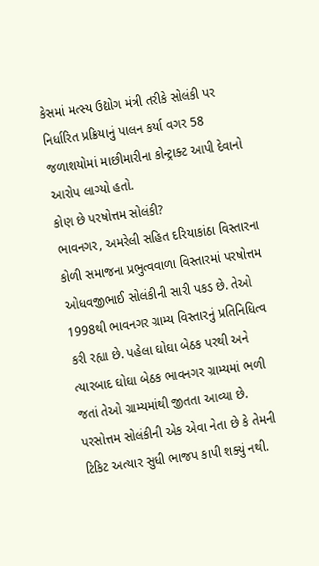કેસમાં મત્સ્ય ઉદ્યોગ મંત્રી તરીકે સોલંકી પર નિર્ધારિત પ્રક્રિયાનું પાલન કર્યા વગર 58 જળાશયોમાં માછીમારીના કોન્ટ્રાક્ટ આપી દેવાનો આરોપ લાગ્યો હતો.
કોણ છે પરષોત્તમ સોલંકી?
ભાવનગર, અમરેલી સહિત દરિયાકાંઠા વિસ્તારના કોળી સમાજના પ્રભુત્વવાળા વિસ્તારમાં પરષોત્તમ ઓધવજીભાઈ સોલંકીની સારી પકડ છે. તેઓ 1998થી ભાવનગર ગ્રામ્ય વિસ્તારનું પ્રતિનિધિત્વ કરી રહ્યા છે. પહેલા ઘોઘા બેઠક પરથી અને ત્યારબાદ ઘોઘા બેઠક ભાવનગર ગ્રામ્યમાં ભળી જતાં તેઓ ગ્રામ્યમાંથી જીતતા આવ્યા છે. પરસોત્તમ સોલંકીની એક એવા નેતા છે કે તેમની ટિકિટ અત્યાર સુધી ભાજપ કાપી શક્યું નથી.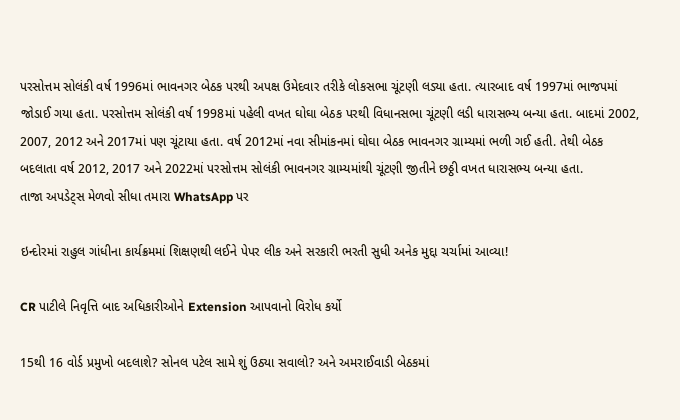પરસોત્તમ સોલંકી વર્ષ 1996માં ભાવનગર બેઠક પરથી અપક્ષ ઉમેદવાર તરીકે લોકસભા ચૂંટણી લડ્યા હતા. ત્યારબાદ વર્ષ 1997માં ભાજપમાં જોડાઈ ગયા હતા. પરસોત્તમ સોલંકી વર્ષ 1998માં પહેલી વખત ઘોઘા બેઠક પરથી વિધાનસભા ચૂંટણી લડી ધારાસભ્ય બન્યા હતા. બાદમાં 2002, 2007, 2012 અને 2017માં પણ ચૂંટાયા હતા. વર્ષ 2012માં નવા સીમાંકનમાં ઘોઘા બેઠક ભાવનગર ગ્રામ્યમાં ભળી ગઈ હતી. તેથી બેઠક બદલાતા વર્ષ 2012, 2017 અને 2022માં પરસોત્તમ સોલંકી ભાવનગર ગ્રામ્યમાંથી ચૂંટણી જીતીને છઠ્ઠી વખત ધારાસભ્ય બન્યા હતા.
તાજા અપડેટ્સ મેળવો સીધા તમારા WhatsApp પર

ઇન્દોરમાં રાહુલ ગાંધીના કાર્યક્રમમાં શિક્ષણથી લઈને પેપર લીક અને સરકારી ભરતી સુધી અનેક મુદ્દા ચર્ચામાં આવ્યા!

CR પાટીલે નિવૃત્તિ બાદ અધિકારીઓને Extension આપવાનો વિરોધ કર્યો

15થી 16 વોર્ડ પ્રમુખો બદલાશે? સોનલ પટેલ સામે શું ઉઠ્યા સવાલો? અને અમરાઈવાડી બેઠકમાં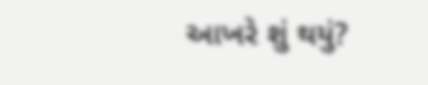આખરે શું થયું?